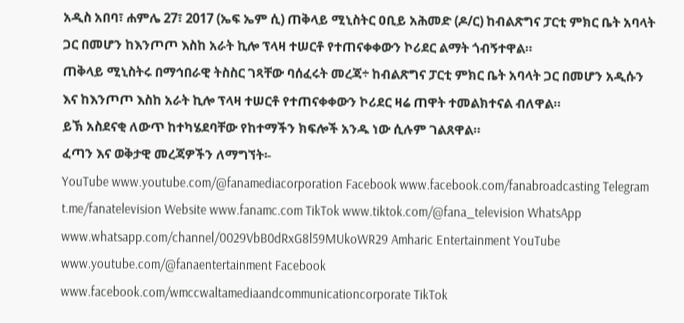አዲስ አበባ፣ ሐምሌ 27፣ 2017 (ኤፍ ኤም ሲ) ጠቅላይ ሚኒስትር ዐቢይ አሕመድ (ዶ/ር) ከብልጽግና ፓርቲ ምክር ቤት አባላት ጋር በመሆን ከእንጦጦ እስከ አራት ኪሎ ፕላዛ ተሠርቶ የተጠናቀቀውን ኮሪደር ልማት ጎብኝተዋል።
ጠቅላይ ሚኒስትሩ በማኅበራዊ ትስስር ገጻቸው ባሰፈሩት መረጃ÷ ከብልጽግና ፓርቲ ምክር ቤት አባላት ጋር በመሆን አዲሱን እና ከእንጦጦ እስከ አራት ኪሎ ፕላዛ ተሠርቶ የተጠናቀቀውን ኮሪደር ዛሬ ጠዋት ተመልክተናል ብለዋል።
ይኽ አስደናቂ ለውጥ ከተካሄደባቸው የከተማችን ክፍሎች አንዱ ነው ሲሉም ገልጸዋል።
ፈጣን እና ወቅታዊ መረጃዎችን ለማግኘት፡-
YouTube www.youtube.com/@fanamediacorporation Facebook www.facebook.com/fanabroadcasting Telegram t.me/fanatelevision Website www.fanamc.com TikTok www.tiktok.com/@fana_television WhatsApp www.whatsapp.com/channel/0029VbB0dRxG8l59MUkoWR29 Amharic Entertainment YouTube www.youtube.com/@fanaentertainment Facebook www.facebook.com/wmccwaltamediaandcommunicationcorporate TikTok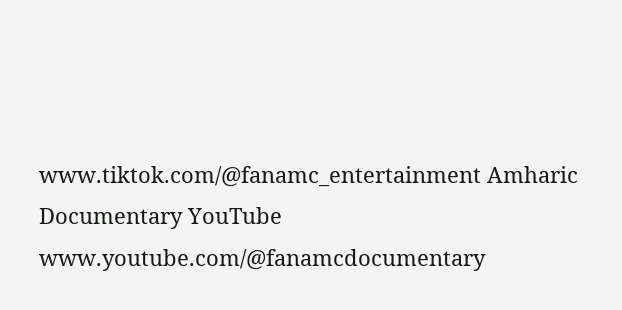www.tiktok.com/@fanamc_entertainment Amharic Documentary YouTube www.youtube.com/@fanamcdocumentary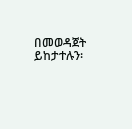በመወዳጀት ይከታተሉን፡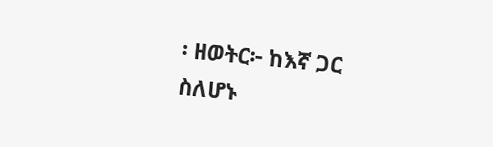፡ ዘወትር፦ ከእኛ ጋር ስለሆኑ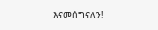እናመሰግናለን!